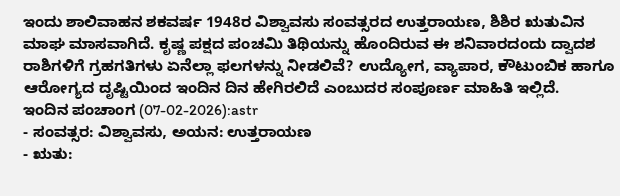ಇಂದು ಶಾಲಿವಾಹನ ಶಕವರ್ಷ 1948ರ ವಿಶ್ವಾವಸು ಸಂವತ್ಸರದ ಉತ್ತರಾಯಣ, ಶಿಶಿರ ಋತುವಿನ ಮಾಘ ಮಾಸವಾಗಿದೆ. ಕೃಷ್ಣ ಪಕ್ಷದ ಪಂಚಮಿ ತಿಥಿಯನ್ನು ಹೊಂದಿರುವ ಈ ಶನಿವಾರದಂದು ದ್ವಾದಶ ರಾಶಿಗಳಿಗೆ ಗ್ರಹಗತಿಗಳು ಏನೆಲ್ಲಾ ಫಲಗಳನ್ನು ನೀಡಲಿವೆ? ಉದ್ಯೋಗ, ವ್ಯಾಪಾರ, ಕೌಟುಂಬಿಕ ಹಾಗೂ ಆರೋಗ್ಯದ ದೃಷ್ಟಿಯಿಂದ ಇಂದಿನ ದಿನ ಹೇಗಿರಲಿದೆ ಎಂಬುದರ ಸಂಪೂರ್ಣ ಮಾಹಿತಿ ಇಲ್ಲಿದೆ.
ಇಂದಿನ ಪಂಚಾಂಗ (07-02-2026):astr
- ಸಂವತ್ಸರ: ವಿಶ್ವಾವಸು, ಅಯನ: ಉತ್ತರಾಯಣ
- ಋತು: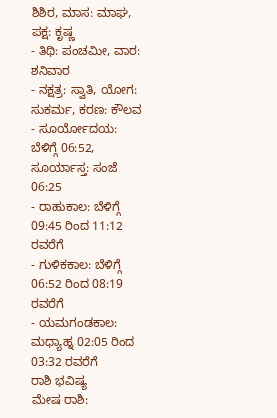ಶಿಶಿರ, ಮಾಸ: ಮಾಘ, ಪಕ್ಷ: ಕೃಷ್ಣ
- ತಿಥಿ: ಪಂಚಮೀ, ವಾರ: ಶನಿವಾರ
- ನಕ್ಷತ್ರ: ಸ್ವಾತಿ, ಯೋಗ: ಸುಕರ್ಮ, ಕರಣ: ಕೌಲವ
- ಸೂರ್ಯೋದಯ: ಬೆಳಿಗ್ಗೆ 06:52, ಸೂರ್ಯಾಸ್ತ: ಸಂಜೆ 06:25
- ರಾಹುಕಾಲ: ಬೆಳಿಗ್ಗೆ 09:45 ರಿಂದ 11:12 ರವರೆಗೆ
- ಗುಳಿಕಕಾಲ: ಬೆಳಿಗ್ಗೆ 06:52 ರಿಂದ 08:19 ರವರೆಗೆ
- ಯಮಗಂಡಕಾಲ: ಮಧ್ಯಾಹ್ನ 02:05 ರಿಂದ 03:32 ರವರೆಗೆ
ರಾಶಿ ಭವಿಷ್ಯ
ಮೇಷ ರಾಶಿ: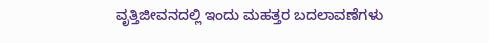ವೃತ್ತಿಜೀವನದಲ್ಲಿ ಇಂದು ಮಹತ್ತರ ಬದಲಾವಣೆಗಳು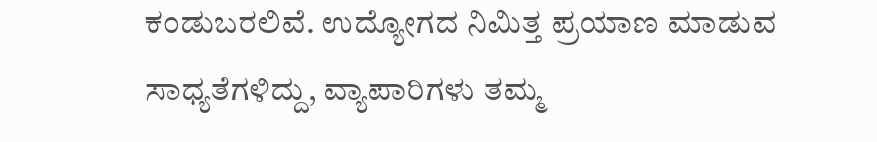ಕಂಡುಬರಲಿವೆ. ಉದ್ಯೋಗದ ನಿಮಿತ್ತ ಪ್ರಯಾಣ ಮಾಡುವ ಸಾಧ್ಯತೆಗಳಿದ್ದು, ವ್ಯಾಪಾರಿಗಳು ತಮ್ಮ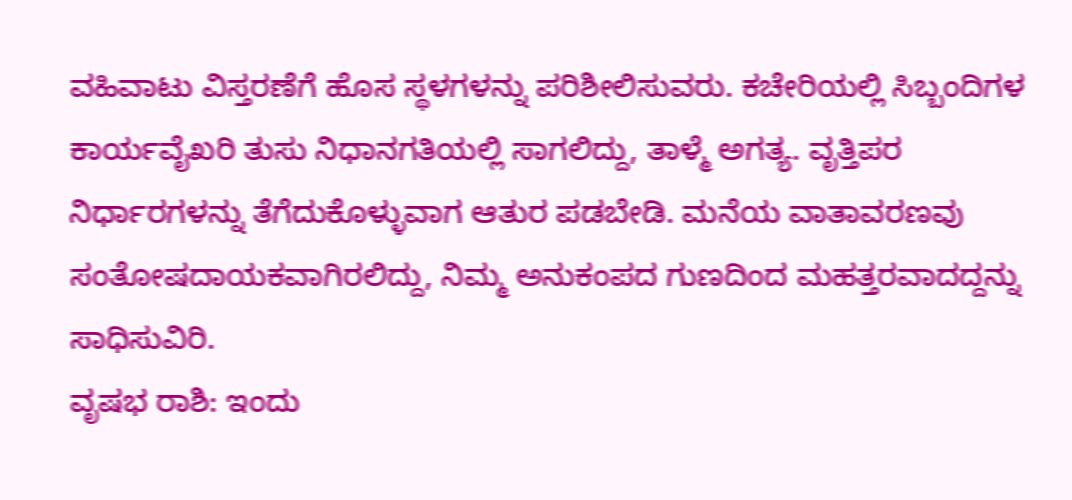ವಹಿವಾಟು ವಿಸ್ತರಣೆಗೆ ಹೊಸ ಸ್ಥಳಗಳನ್ನು ಪರಿಶೀಲಿಸುವರು. ಕಚೇರಿಯಲ್ಲಿ ಸಿಬ್ಬಂದಿಗಳ ಕಾರ್ಯವೈಖರಿ ತುಸು ನಿಧಾನಗತಿಯಲ್ಲಿ ಸಾಗಲಿದ್ದು, ತಾಳ್ಮೆ ಅಗತ್ಯ. ವೃತ್ತಿಪರ ನಿರ್ಧಾರಗಳನ್ನು ತೆಗೆದುಕೊಳ್ಳುವಾಗ ಆತುರ ಪಡಬೇಡಿ. ಮನೆಯ ವಾತಾವರಣವು ಸಂತೋಷದಾಯಕವಾಗಿರಲಿದ್ದು, ನಿಮ್ಮ ಅನುಕಂಪದ ಗುಣದಿಂದ ಮಹತ್ತರವಾದದ್ದನ್ನು ಸಾಧಿಸುವಿರಿ.
ವೃಷಭ ರಾಶಿ: ಇಂದು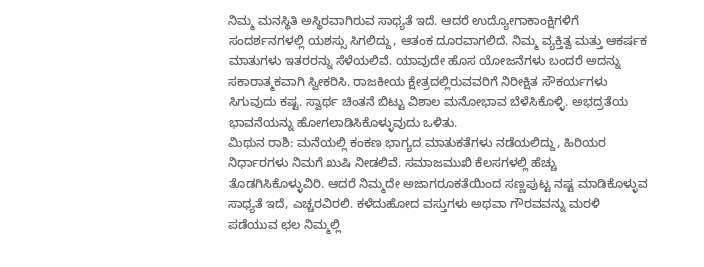ನಿಮ್ಮ ಮನಸ್ಥಿತಿ ಅಸ್ಥಿರವಾಗಿರುವ ಸಾಧ್ಯತೆ ಇದೆ. ಆದರೆ ಉದ್ಯೋಗಾಕಾಂಕ್ಷಿಗಳಿಗೆ ಸಂದರ್ಶನಗಳಲ್ಲಿ ಯಶಸ್ಸು ಸಿಗಲಿದ್ದು, ಆತಂಕ ದೂರವಾಗಲಿದೆ. ನಿಮ್ಮ ವ್ಯಕ್ತಿತ್ವ ಮತ್ತು ಆಕರ್ಷಕ ಮಾತುಗಳು ಇತರರನ್ನು ಸೆಳೆಯಲಿವೆ. ಯಾವುದೇ ಹೊಸ ಯೋಜನೆಗಳು ಬಂದರೆ ಅದನ್ನು ಸಕಾರಾತ್ಮಕವಾಗಿ ಸ್ವೀಕರಿಸಿ. ರಾಜಕೀಯ ಕ್ಷೇತ್ರದಲ್ಲಿರುವವರಿಗೆ ನಿರೀಕ್ಷಿತ ಸೌಕರ್ಯಗಳು ಸಿಗುವುದು ಕಷ್ಟ. ಸ್ವಾರ್ಥ ಚಿಂತನೆ ಬಿಟ್ಟು ವಿಶಾಲ ಮನೋಭಾವ ಬೆಳೆಸಿಕೊಳ್ಳಿ. ಅಭದ್ರತೆಯ ಭಾವನೆಯನ್ನು ಹೋಗಲಾಡಿಸಿಕೊಳ್ಳುವುದು ಒಳಿತು.
ಮಿಥುನ ರಾಶಿ: ಮನೆಯಲ್ಲಿ ಕಂಕಣ ಭಾಗ್ಯದ ಮಾತುಕತೆಗಳು ನಡೆಯಲಿದ್ದು, ಹಿರಿಯರ ನಿರ್ಧಾರಗಳು ನಿಮಗೆ ಖುಷಿ ನೀಡಲಿವೆ. ಸಮಾಜಮುಖಿ ಕೆಲಸಗಳಲ್ಲಿ ಹೆಚ್ಚು ತೊಡಗಿಸಿಕೊಳ್ಳುವಿರಿ. ಆದರೆ ನಿಮ್ಮದೇ ಅಜಾಗರೂಕತೆಯಿಂದ ಸಣ್ಣಪುಟ್ಟ ನಷ್ಟ ಮಾಡಿಕೊಳ್ಳುವ ಸಾಧ್ಯತೆ ಇದೆ, ಎಚ್ಚರವಿರಲಿ. ಕಳೆದುಹೋದ ವಸ್ತುಗಳು ಅಥವಾ ಗೌರವವನ್ನು ಮರಳಿ ಪಡೆಯುವ ಛಲ ನಿಮ್ಮಲ್ಲಿ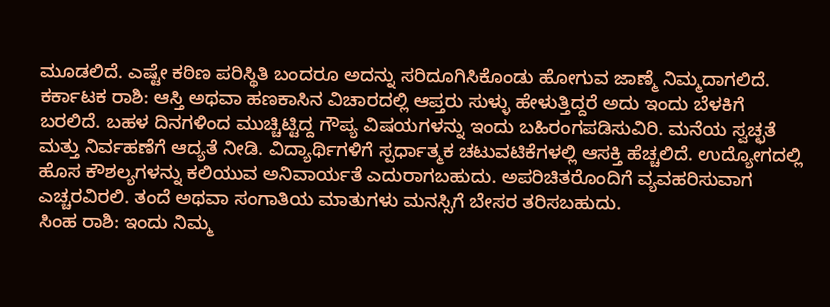ಮೂಡಲಿದೆ. ಎಷ್ಟೇ ಕಠಿಣ ಪರಿಸ್ಥಿತಿ ಬಂದರೂ ಅದನ್ನು ಸರಿದೂಗಿಸಿಕೊಂಡು ಹೋಗುವ ಜಾಣ್ಮೆ ನಿಮ್ಮದಾಗಲಿದೆ.
ಕರ್ಕಾಟಕ ರಾಶಿ: ಆಸ್ತಿ ಅಥವಾ ಹಣಕಾಸಿನ ವಿಚಾರದಲ್ಲಿ ಆಪ್ತರು ಸುಳ್ಳು ಹೇಳುತ್ತಿದ್ದರೆ ಅದು ಇಂದು ಬೆಳಕಿಗೆ ಬರಲಿದೆ. ಬಹಳ ದಿನಗಳಿಂದ ಮುಚ್ಚಿಟ್ಟಿದ್ದ ಗೌಪ್ಯ ವಿಷಯಗಳನ್ನು ಇಂದು ಬಹಿರಂಗಪಡಿಸುವಿರಿ. ಮನೆಯ ಸ್ವಚ್ಛತೆ ಮತ್ತು ನಿರ್ವಹಣೆಗೆ ಆದ್ಯತೆ ನೀಡಿ. ವಿದ್ಯಾರ್ಥಿಗಳಿಗೆ ಸ್ಪರ್ಧಾತ್ಮಕ ಚಟುವಟಿಕೆಗಳಲ್ಲಿ ಆಸಕ್ತಿ ಹೆಚ್ಚಲಿದೆ. ಉದ್ಯೋಗದಲ್ಲಿ ಹೊಸ ಕೌಶಲ್ಯಗಳನ್ನು ಕಲಿಯುವ ಅನಿವಾರ್ಯತೆ ಎದುರಾಗಬಹುದು. ಅಪರಿಚಿತರೊಂದಿಗೆ ವ್ಯವಹರಿಸುವಾಗ ಎಚ್ಚರವಿರಲಿ. ತಂದೆ ಅಥವಾ ಸಂಗಾತಿಯ ಮಾತುಗಳು ಮನಸ್ಸಿಗೆ ಬೇಸರ ತರಿಸಬಹುದು.
ಸಿಂಹ ರಾಶಿ: ಇಂದು ನಿಮ್ಮ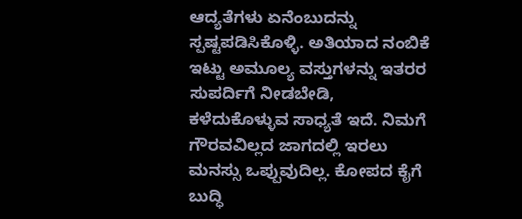ಆದ್ಯತೆಗಳು ಏನೆಂಬುದನ್ನು ಸ್ಪಷ್ಟಪಡಿಸಿಕೊಳ್ಳಿ. ಅತಿಯಾದ ನಂಬಿಕೆ ಇಟ್ಟು ಅಮೂಲ್ಯ ವಸ್ತುಗಳನ್ನು ಇತರರ ಸುಪರ್ದಿಗೆ ನೀಡಬೇಡಿ, ಕಳೆದುಕೊಳ್ಳುವ ಸಾಧ್ಯತೆ ಇದೆ. ನಿಮಗೆ ಗೌರವವಿಲ್ಲದ ಜಾಗದಲ್ಲಿ ಇರಲು ಮನಸ್ಸು ಒಪ್ಪುವುದಿಲ್ಲ. ಕೋಪದ ಕೈಗೆ ಬುದ್ಧಿ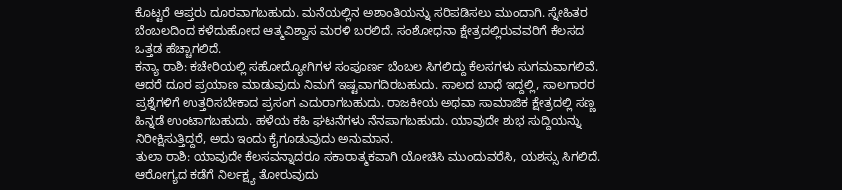ಕೊಟ್ಟರೆ ಆಪ್ತರು ದೂರವಾಗಬಹುದು. ಮನೆಯಲ್ಲಿನ ಅಶಾಂತಿಯನ್ನು ಸರಿಪಡಿಸಲು ಮುಂದಾಗಿ. ಸ್ನೇಹಿತರ ಬೆಂಬಲದಿಂದ ಕಳೆದುಹೋದ ಆತ್ಮವಿಶ್ವಾಸ ಮರಳಿ ಬರಲಿದೆ. ಸಂಶೋಧನಾ ಕ್ಷೇತ್ರದಲ್ಲಿರುವವರಿಗೆ ಕೆಲಸದ ಒತ್ತಡ ಹೆಚ್ಚಾಗಲಿದೆ.
ಕನ್ಯಾ ರಾಶಿ: ಕಚೇರಿಯಲ್ಲಿ ಸಹೋದ್ಯೋಗಿಗಳ ಸಂಪೂರ್ಣ ಬೆಂಬಲ ಸಿಗಲಿದ್ದು ಕೆಲಸಗಳು ಸುಗಮವಾಗಲಿವೆ. ಆದರೆ ದೂರ ಪ್ರಯಾಣ ಮಾಡುವುದು ನಿಮಗೆ ಇಷ್ಟವಾಗದಿರಬಹುದು. ಸಾಲದ ಬಾಧೆ ಇದ್ದಲ್ಲಿ, ಸಾಲಗಾರರ ಪ್ರಶ್ನೆಗಳಿಗೆ ಉತ್ತರಿಸಬೇಕಾದ ಪ್ರಸಂಗ ಎದುರಾಗಬಹುದು. ರಾಜಕೀಯ ಅಥವಾ ಸಾಮಾಜಿಕ ಕ್ಷೇತ್ರದಲ್ಲಿ ಸಣ್ಣ ಹಿನ್ನಡೆ ಉಂಟಾಗಬಹುದು. ಹಳೆಯ ಕಹಿ ಘಟನೆಗಳು ನೆನಪಾಗಬಹುದು. ಯಾವುದೇ ಶುಭ ಸುದ್ದಿಯನ್ನು ನಿರೀಕ್ಷಿಸುತ್ತಿದ್ದರೆ, ಅದು ಇಂದು ಕೈಗೂಡುವುದು ಅನುಮಾನ.
ತುಲಾ ರಾಶಿ: ಯಾವುದೇ ಕೆಲಸವನ್ನಾದರೂ ಸಕಾರಾತ್ಮಕವಾಗಿ ಯೋಚಿಸಿ ಮುಂದುವರೆಸಿ, ಯಶಸ್ಸು ಸಿಗಲಿದೆ. ಆರೋಗ್ಯದ ಕಡೆಗೆ ನಿರ್ಲಕ್ಷ್ಯ ತೋರುವುದು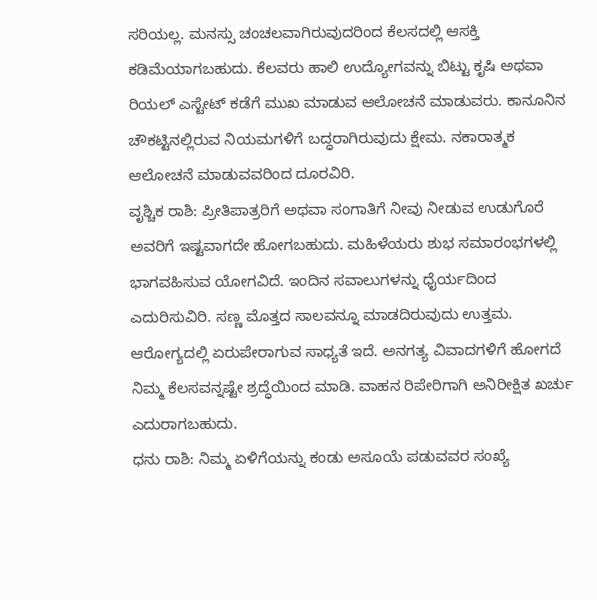ಸರಿಯಲ್ಲ. ಮನಸ್ಸು ಚಂಚಲವಾಗಿರುವುದರಿಂದ ಕೆಲಸದಲ್ಲಿ ಆಸಕ್ತಿ ಕಡಿಮೆಯಾಗಬಹುದು. ಕೆಲವರು ಹಾಲಿ ಉದ್ಯೋಗವನ್ನು ಬಿಟ್ಟು ಕೃಷಿ ಅಥವಾ ರಿಯಲ್ ಎಸ್ಟೇಟ್ ಕಡೆಗೆ ಮುಖ ಮಾಡುವ ಆಲೋಚನೆ ಮಾಡುವರು. ಕಾನೂನಿನ ಚೌಕಟ್ಟಿನಲ್ಲಿರುವ ನಿಯಮಗಳಿಗೆ ಬದ್ಧರಾಗಿರುವುದು ಕ್ಷೇಮ. ನಕಾರಾತ್ಮಕ ಆಲೋಚನೆ ಮಾಡುವವರಿಂದ ದೂರವಿರಿ.
ವೃಶ್ಚಿಕ ರಾಶಿ: ಪ್ರೀತಿಪಾತ್ರರಿಗೆ ಅಥವಾ ಸಂಗಾತಿಗೆ ನೀವು ನೀಡುವ ಉಡುಗೊರೆ ಅವರಿಗೆ ಇಷ್ಟವಾಗದೇ ಹೋಗಬಹುದು. ಮಹಿಳೆಯರು ಶುಭ ಸಮಾರಂಭಗಳಲ್ಲಿ ಭಾಗವಹಿಸುವ ಯೋಗವಿದೆ. ಇಂದಿನ ಸವಾಲುಗಳನ್ನು ಧೈರ್ಯದಿಂದ ಎದುರಿಸುವಿರಿ. ಸಣ್ಣ ಮೊತ್ತದ ಸಾಲವನ್ನೂ ಮಾಡದಿರುವುದು ಉತ್ತಮ. ಆರೋಗ್ಯದಲ್ಲಿ ಏರುಪೇರಾಗುವ ಸಾಧ್ಯತೆ ಇದೆ. ಅನಗತ್ಯ ವಿವಾದಗಳಿಗೆ ಹೋಗದೆ ನಿಮ್ಮ ಕೆಲಸವನ್ನಷ್ಟೇ ಶ್ರದ್ಧೆಯಿಂದ ಮಾಡಿ. ವಾಹನ ರಿಪೇರಿಗಾಗಿ ಅನಿರೀಕ್ಷಿತ ಖರ್ಚು ಎದುರಾಗಬಹುದು.
ಧನು ರಾಶಿ: ನಿಮ್ಮ ಏಳಿಗೆಯನ್ನು ಕಂಡು ಅಸೂಯೆ ಪಡುವವರ ಸಂಖ್ಯೆ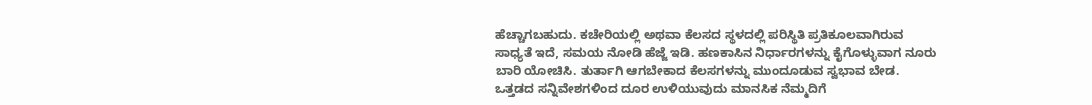ಹೆಚ್ಚಾಗಬಹುದು. ಕಚೇರಿಯಲ್ಲಿ ಅಥವಾ ಕೆಲಸದ ಸ್ಥಳದಲ್ಲಿ ಪರಿಸ್ಥಿತಿ ಪ್ರತಿಕೂಲವಾಗಿರುವ ಸಾಧ್ಯತೆ ಇದೆ, ಸಮಯ ನೋಡಿ ಹೆಜ್ಜೆ ಇಡಿ. ಹಣಕಾಸಿನ ನಿರ್ಧಾರಗಳನ್ನು ಕೈಗೊಳ್ಳುವಾಗ ನೂರು ಬಾರಿ ಯೋಚಿಸಿ. ತುರ್ತಾಗಿ ಆಗಬೇಕಾದ ಕೆಲಸಗಳನ್ನು ಮುಂದೂಡುವ ಸ್ವಭಾವ ಬೇಡ. ಒತ್ತಡದ ಸನ್ನಿವೇಶಗಳಿಂದ ದೂರ ಉಳಿಯುವುದು ಮಾನಸಿಕ ನೆಮ್ಮದಿಗೆ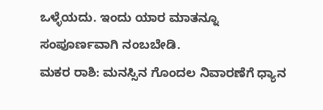ಒಳ್ಳೆಯದು. ಇಂದು ಯಾರ ಮಾತನ್ನೂ ಸಂಪೂರ್ಣವಾಗಿ ನಂಬಬೇಡಿ.
ಮಕರ ರಾಶಿ: ಮನಸ್ಸಿನ ಗೊಂದಲ ನಿವಾರಣೆಗೆ ಧ್ಯಾನ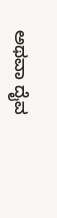ಅಥವಾ ದೈವ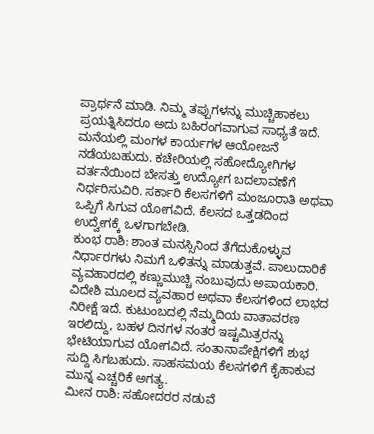ಪ್ರಾರ್ಥನೆ ಮಾಡಿ. ನಿಮ್ಮ ತಪ್ಪುಗಳನ್ನು ಮುಚ್ಚಿಹಾಕಲು ಪ್ರಯತ್ನಿಸಿದರೂ ಅದು ಬಹಿರಂಗವಾಗುವ ಸಾಧ್ಯತೆ ಇದೆ. ಮನೆಯಲ್ಲಿ ಮಂಗಳ ಕಾರ್ಯಗಳ ಆಯೋಜನೆ ನಡೆಯಬಹುದು. ಕಚೇರಿಯಲ್ಲಿ ಸಹೋದ್ಯೋಗಿಗಳ ವರ್ತನೆಯಿಂದ ಬೇಸತ್ತು ಉದ್ಯೋಗ ಬದಲಾವಣೆಗೆ ನಿರ್ಧರಿಸುವಿರಿ. ಸರ್ಕಾರಿ ಕೆಲಸಗಳಿಗೆ ಮಂಜೂರಾತಿ ಅಥವಾ ಒಪ್ಪಿಗೆ ಸಿಗುವ ಯೋಗವಿದೆ. ಕೆಲಸದ ಒತ್ತಡದಿಂದ ಉದ್ವೇಗಕ್ಕೆ ಒಳಗಾಗಬೇಡಿ.
ಕುಂಭ ರಾಶಿ: ಶಾಂತ ಮನಸ್ಸಿನಿಂದ ತೆಗೆದುಕೊಳ್ಳುವ ನಿರ್ಧಾರಗಳು ನಿಮಗೆ ಒಳಿತನ್ನು ಮಾಡುತ್ತವೆ. ಪಾಲುದಾರಿಕೆ ವ್ಯವಹಾರದಲ್ಲಿ ಕಣ್ಣುಮುಚ್ಚಿ ನಂಬುವುದು ಅಪಾಯಕಾರಿ. ವಿದೇಶಿ ಮೂಲದ ವ್ಯವಹಾರ ಅಥವಾ ಕೆಲಸಗಳಿಂದ ಲಾಭದ ನಿರೀಕ್ಷೆ ಇದೆ. ಕುಟುಂಬದಲ್ಲಿ ನೆಮ್ಮದಿಯ ವಾತಾವರಣ ಇರಲಿದ್ದು, ಬಹಳ ದಿನಗಳ ನಂತರ ಇಷ್ಟಮಿತ್ರರನ್ನು ಭೇಟಿಯಾಗುವ ಯೋಗವಿದೆ. ಸಂತಾನಾಪೇಕ್ಷಿಗಳಿಗೆ ಶುಭ ಸುದ್ದಿ ಸಿಗಬಹುದು. ಸಾಹಸಮಯ ಕೆಲಸಗಳಿಗೆ ಕೈಹಾಕುವ ಮುನ್ನ ಎಚ್ಚರಿಕೆ ಅಗತ್ಯ.
ಮೀನ ರಾಶಿ: ಸಹೋದರರ ನಡುವೆ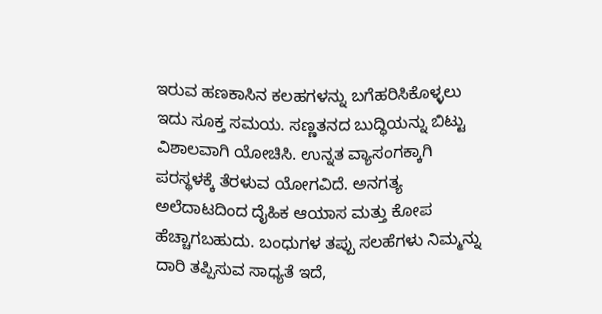ಇರುವ ಹಣಕಾಸಿನ ಕಲಹಗಳನ್ನು ಬಗೆಹರಿಸಿಕೊಳ್ಳಲು ಇದು ಸೂಕ್ತ ಸಮಯ. ಸಣ್ಣತನದ ಬುದ್ಧಿಯನ್ನು ಬಿಟ್ಟು ವಿಶಾಲವಾಗಿ ಯೋಚಿಸಿ. ಉನ್ನತ ವ್ಯಾಸಂಗಕ್ಕಾಗಿ ಪರಸ್ಥಳಕ್ಕೆ ತೆರಳುವ ಯೋಗವಿದೆ. ಅನಗತ್ಯ ಅಲೆದಾಟದಿಂದ ದೈಹಿಕ ಆಯಾಸ ಮತ್ತು ಕೋಪ ಹೆಚ್ಚಾಗಬಹುದು. ಬಂಧುಗಳ ತಪ್ಪು ಸಲಹೆಗಳು ನಿಮ್ಮನ್ನು ದಾರಿ ತಪ್ಪಿಸುವ ಸಾಧ್ಯತೆ ಇದೆ,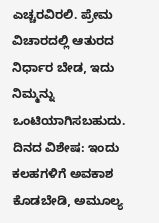ಎಚ್ಚರವಿರಲಿ. ಪ್ರೇಮ ವಿಚಾರದಲ್ಲಿ ಆತುರದ ನಿರ್ಧಾರ ಬೇಡ, ಇದು ನಿಮ್ಮನ್ನು ಒಂಟಿಯಾಗಿಸಬಹುದು.
ದಿನದ ವಿಶೇಷ: ಇಂದು ಕಲಹಗಳಿಗೆ ಅವಕಾಶ ಕೊಡಬೇಡಿ, ಅಮೂಲ್ಯ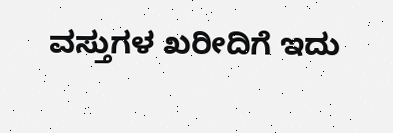ವಸ್ತುಗಳ ಖರೀದಿಗೆ ಇದು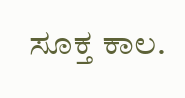ಸೂಕ್ತ ಕಾಲ.